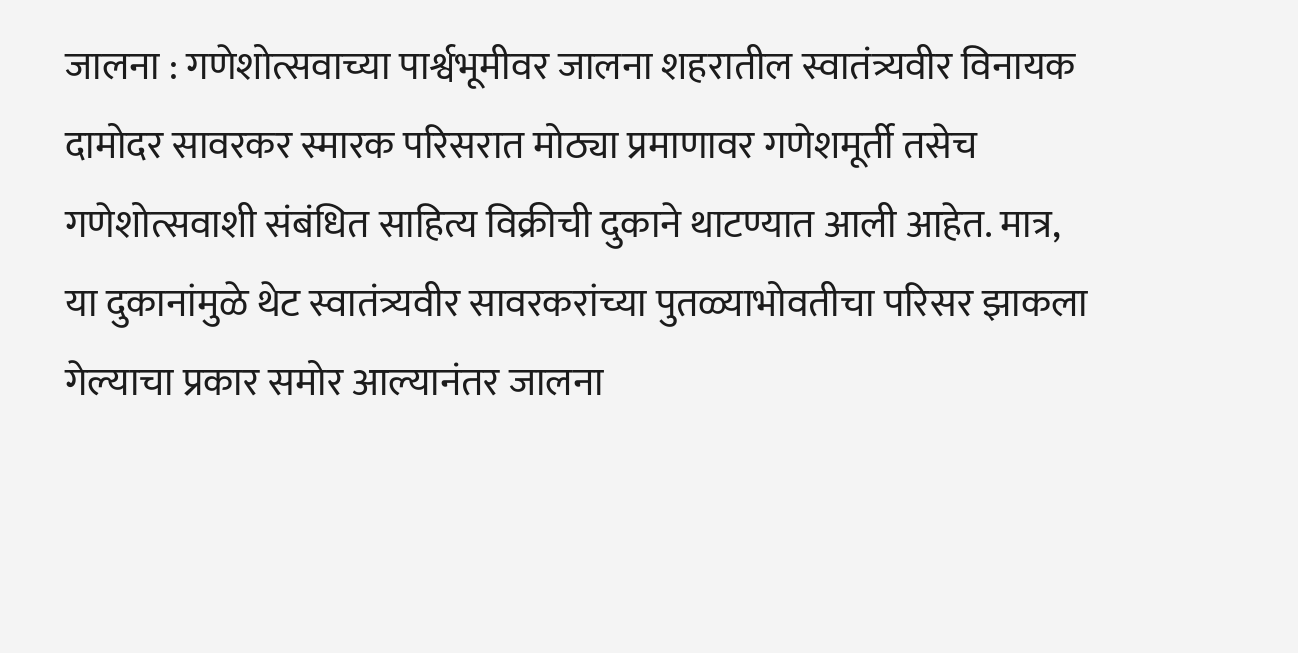जालना : गणेशोत्सवाच्या पार्श्वभूमीवर जालना शहरातील स्वातंत्र्यवीर विनायक दामोदर सावरकर स्मारक परिसरात मोठ्या प्रमाणावर गणेशमूर्ती तसेच गणेशोत्सवाशी संबंधित साहित्य विक्रीची दुकाने थाटण्यात आली आहेत. मात्र, या दुकानांमुळे थेट स्वातंत्र्यवीर सावरकरांच्या पुतळ्याभोवतीचा परिसर झाकला गेल्याचा प्रकार समोर आल्यानंतर जालना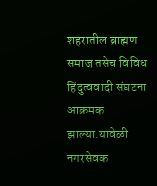शहरातील ब्राह्मण समाज तसेच विविध हिंदुत्ववादी संघटना आक्रमक झाल्या.यावेळी नगरसेवक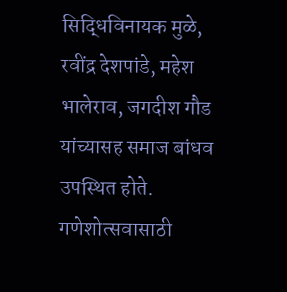सिद्धिविनायक मुळे, रवींद्र देशपांडे, महेश भालेराव, जगदीश गौड यांच्यासह समाज बांधव उपस्थित होते.
गणेशोत्सवासाठी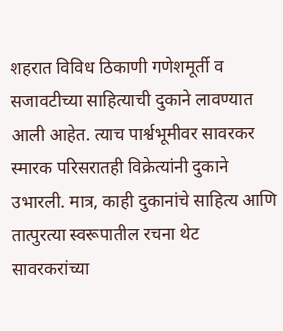शहरात विविध ठिकाणी गणेशमूर्ती व सजावटीच्या साहित्याची दुकाने लावण्यात आली आहेत. त्याच पार्श्वभूमीवर सावरकर स्मारक परिसरातही विक्रेत्यांनी दुकाने उभारली. मात्र, काही दुकानांचे साहित्य आणि तात्पुरत्या स्वरूपातील रचना थेट सावरकरांच्या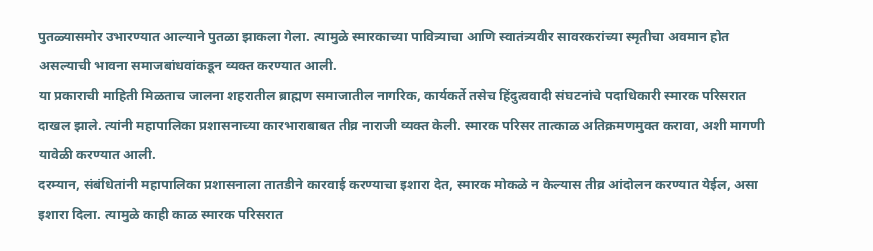पुतळ्यासमोर उभारण्यात आल्याने पुतळा झाकला गेला. त्यामुळे स्मारकाच्या पावित्र्याचा आणि स्वातंत्र्यवीर सावरकरांच्या स्मृतीचा अवमान होत असल्याची भावना समाजबांधवांकडून व्यक्त करण्यात आली.
या प्रकाराची माहिती मिळताच जालना शहरातील ब्राह्मण समाजातील नागरिक, कार्यकर्ते तसेच हिंदुत्ववादी संघटनांचे पदाधिकारी स्मारक परिसरात दाखल झाले. त्यांनी महापालिका प्रशासनाच्या कारभाराबाबत तीव्र नाराजी व्यक्त केली. स्मारक परिसर तात्काळ अतिक्रमणमुक्त करावा, अशी मागणी यावेळी करण्यात आली.
दरम्यान, संबंधितांनी महापालिका प्रशासनाला तातडीने कारवाई करण्याचा इशारा देत, स्मारक मोकळे न केल्यास तीव्र आंदोलन करण्यात येईल, असा इशारा दिला. त्यामुळे काही काळ स्मारक परिसरात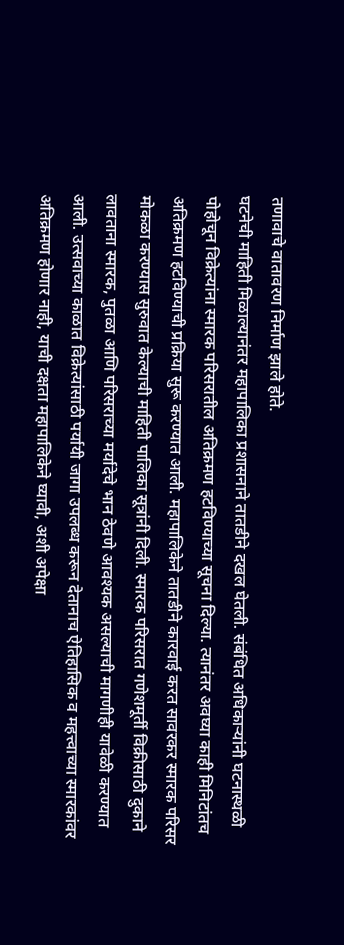तणावाचे वातावरण निर्माण झाले होते.
घटनेची माहिती मिळाल्यानंतर महापालिका प्रशासनाने तातडीने दखल घेतली. संबंधित अधिकाऱ्यांनी घटनास्थळी पोहोचून विक्रेत्यांना स्मारक परिसरातील अतिक्रमण हटविण्याच्या सूचना दिल्या. त्यानंतर अवघ्या काही मिनिटांतच अतिक्रमण हटविण्याची प्रक्रिया सुरू करण्यात आली. महापालिकेने तातडीने कारवाई करत सावरकर स्मारक परिसर मोकळा करण्यास सुरुवात केल्याची माहिती पालिका सूत्रांनी दिली. स्मारक परिसरात गणेशमूर्ती विक्रीसाठी दुकाने लावताना स्मारक, पुतळा आणि परिसराच्या मर्यादेचे भान ठेवणे आवश्यक असल्याची मागणीही यावेळी करण्यात आली. उत्सवाच्या काळात विक्रेत्यांसाठी पर्यायी जागा उपलब्ध करून देतानाच ऐतिहासिक व महत्त्वाच्या स्मारकांवर अतिक्रमण होणार नाही, याची दक्षता महापालिकेने घ्यावी, अशी अपेक्षा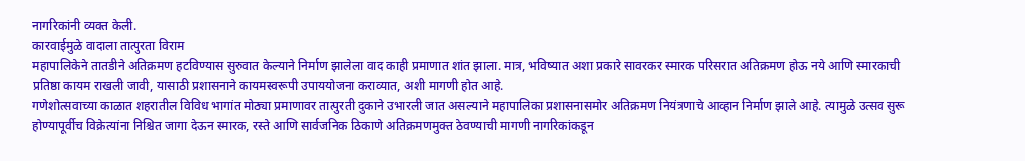नागरिकांनी व्यक्त केली.
कारवाईमुळे वादाला तात्पुरता विराम
महापालिकेने तातडीने अतिक्रमण हटविण्यास सुरुवात केल्याने निर्माण झालेला वाद काही प्रमाणात शांत झाला. मात्र, भविष्यात अशा प्रकारे सावरकर स्मारक परिसरात अतिक्रमण होऊ नये आणि स्मारकाची प्रतिष्ठा कायम राखली जावी, यासाठी प्रशासनाने कायमस्वरूपी उपाययोजना कराव्यात, अशी मागणी होत आहे.
गणेशोत्सवाच्या काळात शहरातील विविध भागांत मोठ्या प्रमाणावर तात्पुरती दुकाने उभारली जात असल्याने महापालिका प्रशासनासमोर अतिक्रमण नियंत्रणाचे आव्हान निर्माण झाले आहे. त्यामुळे उत्सव सुरू होण्यापूर्वीच विक्रेत्यांना निश्चित जागा देऊन स्मारक, रस्ते आणि सार्वजनिक ठिकाणे अतिक्रमणमुक्त ठेवण्याची मागणी नागरिकांकडून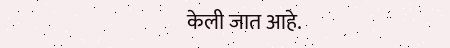केली जात आहे.